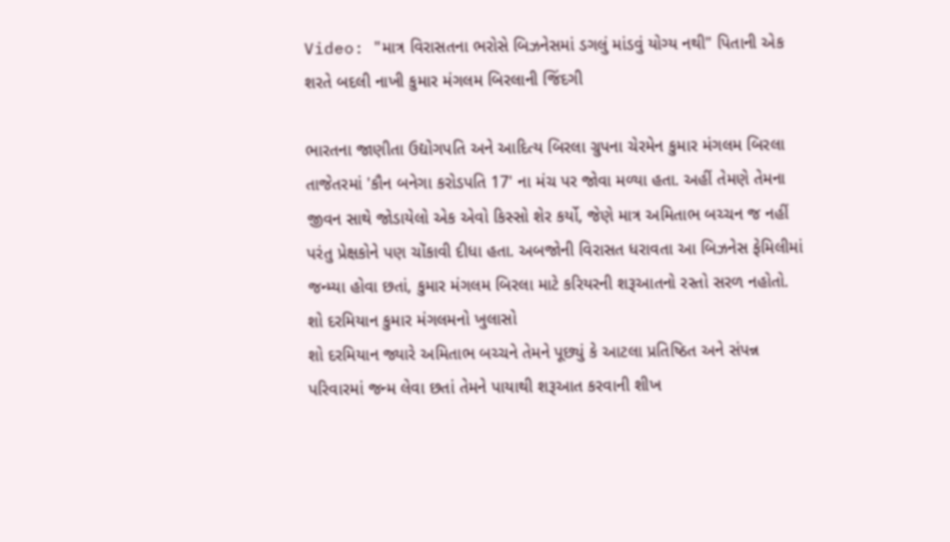Video: "માત્ર વિરાસતના ભરોસે બિઝનેસમાં ડગલું માંડવું યોગ્ય નથી" પિતાની એક શરતે બદલી નાખી કુમાર મંગલમ બિરલાની જિંદગી

ભારતના જાણીતા ઉદ્યોગપતિ અને આદિત્ય બિરલા ગ્રુપના ચેરમેન કુમાર મંગલમ બિરલા તાજેતરમાં 'કૌન બનેગા કરોડપતિ 17' ના મંચ પર જોવા મળ્યા હતા. અહીં તેમણે તેમના જીવન સાથે જોડાયેલો એક એવો કિસ્સો શેર કર્યો, જેણે માત્ર અમિતાભ બચ્ચન જ નહીં પરંતુ પ્રેક્ષકોને પણ ચોંકાવી દીધા હતા. અબજોની વિરાસત ધરાવતા આ બિઝનેસ ફેમિલીમાં જન્મ્યા હોવા છતાં, કુમાર મંગલમ બિરલા માટે કરિયરની શરૂઆતનો રસ્તો સરળ નહોતો.
શો દરમિયાન કુમાર મંગલમનો ખુલાસો
શો દરમિયાન જ્યારે અમિતાભ બચ્ચને તેમને પૂછ્યું કે આટલા પ્રતિષ્ઠિત અને સંપન્ન પરિવારમાં જન્મ લેવા છતાં તેમને પાયાથી શરૂઆત કરવાની શીખ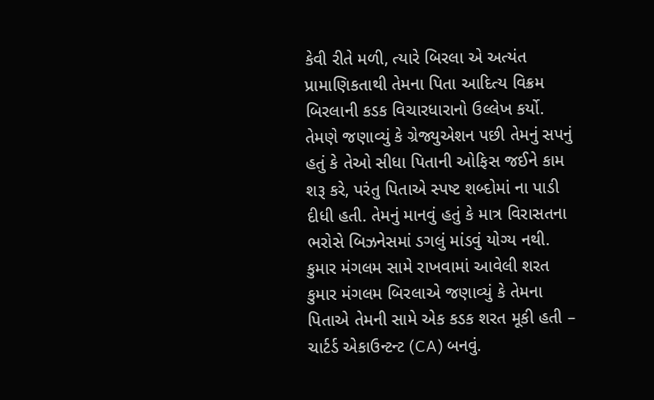કેવી રીતે મળી, ત્યારે બિરલા એ અત્યંત પ્રામાણિકતાથી તેમના પિતા આદિત્ય વિક્રમ બિરલાની કડક વિચારધારાનો ઉલ્લેખ કર્યો. તેમણે જણાવ્યું કે ગ્રેજ્યુએશન પછી તેમનું સપનું હતું કે તેઓ સીધા પિતાની ઓફિસ જઈને કામ શરૂ કરે, પરંતુ પિતાએ સ્પષ્ટ શબ્દોમાં ના પાડી દીધી હતી. તેમનું માનવું હતું કે માત્ર વિરાસતના ભરોસે બિઝનેસમાં ડગલું માંડવું યોગ્ય નથી.
કુમાર મંગલમ સામે રાખવામાં આવેલી શરત
કુમાર મંગલમ બિરલાએ જણાવ્યું કે તેમના પિતાએ તેમની સામે એક કડક શરત મૂકી હતી – ચાર્ટર્ડ એકાઉન્ટન્ટ (CA) બનવું.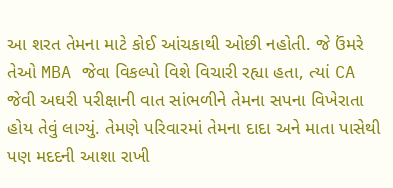આ શરત તેમના માટે કોઈ આંચકાથી ઓછી નહોતી. જે ઉંમરે તેઓ MBA જેવા વિકલ્પો વિશે વિચારી રહ્યા હતા, ત્યાં CA જેવી અઘરી પરીક્ષાની વાત સાંભળીને તેમના સપના વિખેરાતા હોય તેવું લાગ્યું. તેમણે પરિવારમાં તેમના દાદા અને માતા પાસેથી પણ મદદની આશા રાખી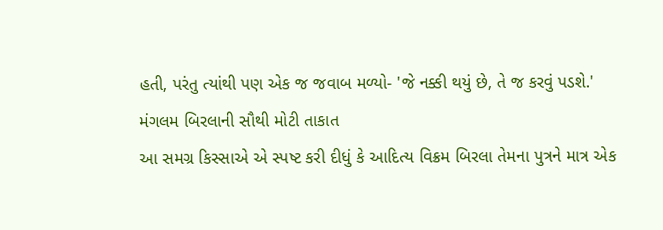હતી, પરંતુ ત્યાંથી પણ એક જ જવાબ મળ્યો- 'જે નક્કી થયું છે, તે જ કરવું પડશે.'
મંગલમ બિરલાની સૌથી મોટી તાકાત
આ સમગ્ર કિસ્સાએ એ સ્પષ્ટ કરી દીધું કે આદિત્ય વિક્રમ બિરલા તેમના પુત્રને માત્ર એક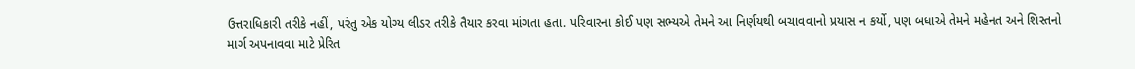ઉત્તરાધિકારી તરીકે નહીં, પરંતુ એક યોગ્ય લીડર તરીકે તૈયાર કરવા માંગતા હતા. પરિવારના કોઈ પણ સભ્યએ તેમને આ નિર્ણયથી બચાવવાનો પ્રયાસ ન કર્યો, પણ બધાએ તેમને મહેનત અને શિસ્તનો માર્ગ અપનાવવા માટે પ્રેરિત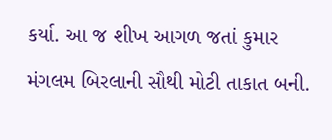કર્યા. આ જ શીખ આગળ જતાં કુમાર મંગલમ બિરલાની સૌથી મોટી તાકાત બની.